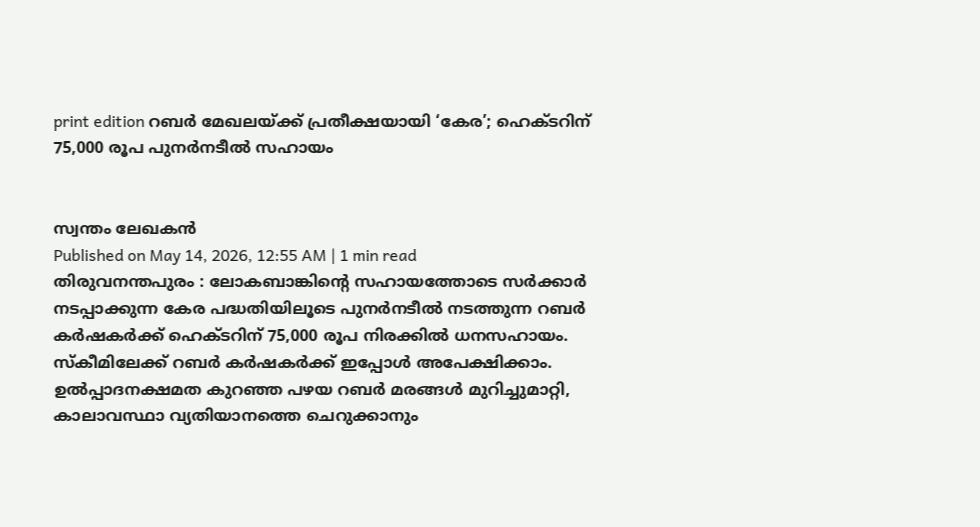print edition റബർ മേഖലയ്ക്ക് പ്രതീക്ഷയായി ‘കേര’; ഹെക്ടറിന് 75,000 രൂപ പുനർനടീൽ സഹായം


സ്വന്തം ലേഖകൻ
Published on May 14, 2026, 12:55 AM | 1 min read
തിരുവനന്തപുരം : ലോകബാങ്കിന്റെ സഹായത്തോടെ സർക്കാർ നടപ്പാക്കുന്ന കേര പദ്ധതിയിലൂടെ പുനർനടീൽ നടത്തുന്ന റബർ കർഷകർക്ക് ഹെക്ടറിന് 75,000 രൂപ നിരക്കിൽ ധനസഹായം. സ്കീമിലേക്ക് റബർ കർഷകർക്ക് ഇപ്പോൾ അപേക്ഷിക്കാം. ഉൽപ്പാദനക്ഷമത കുറഞ്ഞ പഴയ റബർ മരങ്ങൾ മുറിച്ചുമാറ്റി, കാലാവസ്ഥാ വ്യതിയാനത്തെ ചെറുക്കാനും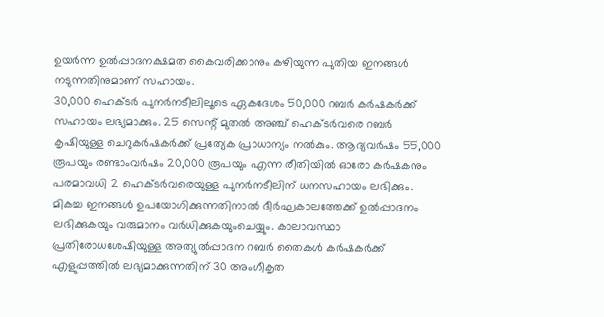ഉയർന്ന ഉൽപ്പാദനക്ഷമത കൈവരിക്കാനും കഴിയുന്ന പുതിയ ഇനങ്ങൾ നടുന്നതിനുമാണ് സഹായം.
30,000 ഹെക്ടർ പുനർനടീലിലൂടെ ഏകദേശം 50,000 റബർ കർഷകർക്ക് സഹായം ലഭ്യമാക്കും. 25 സെന്റ് മുതൽ അഞ്ച് ഹെക്ടർവരെ റബർ കൃഷിയുള്ള ചെറുകർഷകർക്ക് പ്രത്യേക പ്രാധാന്യം നൽകും. ആദ്യവർഷം 55,000 രൂപയും രണ്ടാംവർഷം 20,000 രൂപയും എന്ന രീതിയിൽ ഓരോ കർഷകനും പരമാവധി 2 ഹെക്ടർവരെയുള്ള പുനർനടീലിന് ധനസഹായം ലഭിക്കും.
മികച്ച ഇനങ്ങൾ ഉപയോഗിക്കുന്നതിനാൽ ദീർഘകാലത്തേക്ക് ഉൽപ്പാദനം ലഭിക്കുകയും വരുമാനം വർധിക്കുകയുംചെയ്യും. കാലാവസ്ഥാ പ്രതിരോധശേഷിയുള്ള അത്യുൽപ്പാദന റബർ തൈകൾ കർഷകർക്ക് എളുപ്പത്തിൽ ലഭ്യമാക്കുന്നതിന് 30 അംഗീകൃത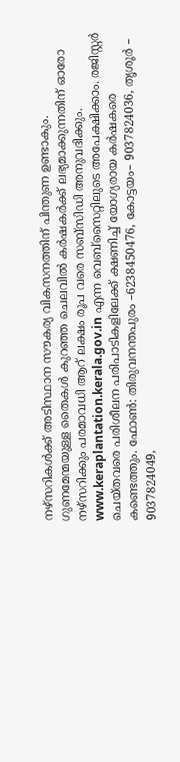നഴ്സറികൾക്ക് അടിസ്ഥാന സൗകര്യ വികസനത്തിന് പിന്തുണ ഉണ്ടാകും.
ഗുണമേന്മയുള്ള തൈകൾ കുറഞ്ഞ ചെലവിൽ കർഷകർക്ക് ലഭ്യമാക്കുന്നതിന് ഓരോ നഴ്സറിക്കും പരമാവധി ആറ് ലക്ഷം രൂപ വരെ സബ്സിഡി അനുവദിക്കും. www.keraplantation.kerala.gov.in എന്ന വെബ്സൈറ്റിലുടെ അപേക്ഷിക്കാം. രജിസ്റ്റർ ചെയ്തവരെ പരിശീലന പരിപാടികളിലേക്ക് ക്ഷണിച്ച് യോഗ്യരായ കർഷകരെ കണ്ടെത്തും. ഫോൺ: തിരുവനന്തപുരം –6238450476, കോട്ടയം– 9037824036, തൃശൂർ – 9037824049,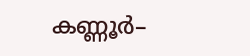കണ്ണൂർ–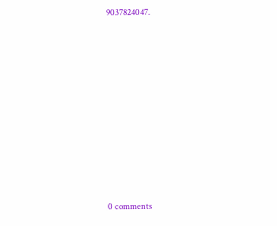9037824047.











0 comments